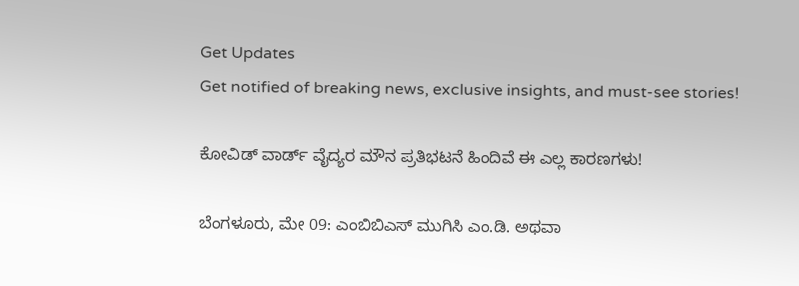Get Updates
Get notified of breaking news, exclusive insights, and must-see stories!

ಕೋವಿಡ್‌ ವಾರ್ಡ್ ವೈದ್ಯರ ಮೌನ ಪ್ರತಿಭಟನೆ ಹಿಂದಿವೆ ಈ ಎಲ್ಲ ಕಾರಣಗಳು!

ಬೆಂಗಳೂರು, ಮೇ 09: ಎಂಬಿಬಿಎಸ್ ಮುಗಿಸಿ ಎಂ.ಡಿ. ಅಥವಾ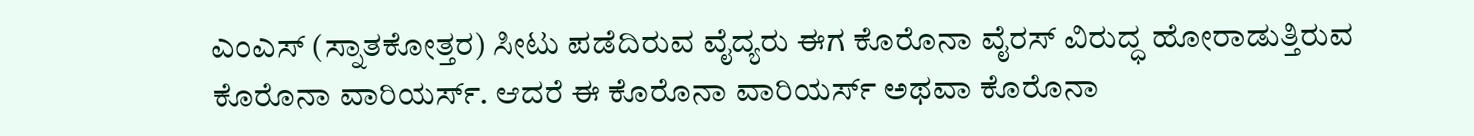ಎಂಎಸ್ (ಸ್ನಾತಕೋತ್ತರ) ಸೀಟು ಪಡೆದಿರುವ ವೈದ್ಯರು ಈಗ ಕೊರೊನಾ ವೈರಸ್ ವಿರುದ್ಧ ಹೋರಾಡುತ್ತಿರುವ ಕೊರೊನಾ ವಾರಿಯರ್ಸ್. ಆದರೆ ಈ ಕೊರೊನಾ ವಾರಿಯರ್ಸ್ ಅಥವಾ ಕೊರೊನಾ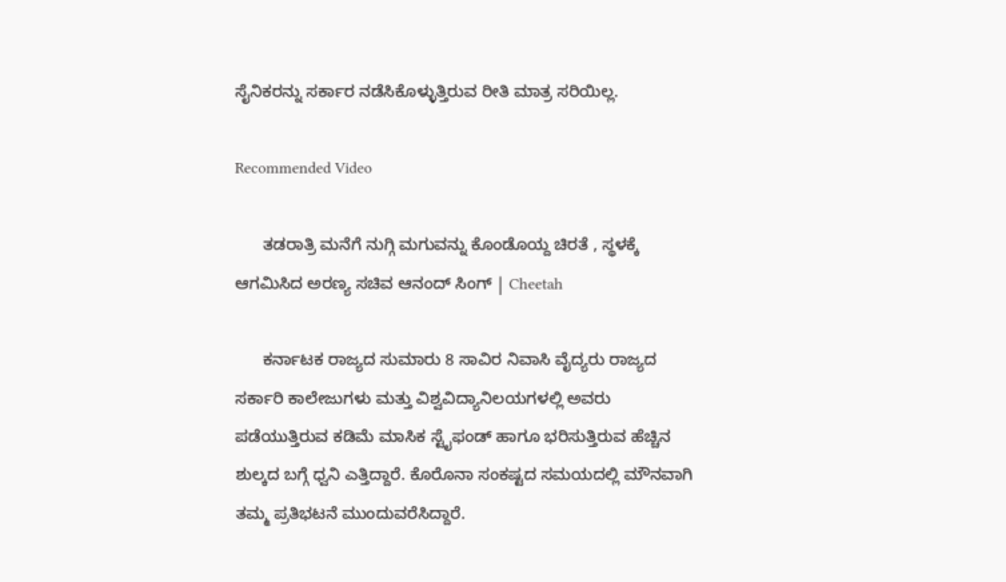ಸೈನಿಕರನ್ನು ಸರ್ಕಾರ ನಡೆಸಿಕೊಳ್ಳುತ್ತಿರುವ ರೀತಿ ಮಾತ್ರ ಸರಿಯಿಲ್ಲ.

Recommended Video

      ತಡರಾತ್ರಿ ಮನೆಗೆ ನುಗ್ಗಿ ಮಗುವನ್ನು ಕೊಂಡೊಯ್ದ ಚಿರತೆ , ಸ್ಥಳಕ್ಕೆ ಆಗಮಿಸಿದ ಅರಣ್ಯ ಸಚಿವ ಆನಂದ್ ಸಿಂಗ್ | Cheetah

      ಕರ್ನಾಟಕ ರಾಜ್ಯದ ಸುಮಾರು 8 ಸಾವಿರ ನಿವಾಸಿ ವೈದ್ಯರು ರಾಜ್ಯದ ಸರ್ಕಾರಿ ಕಾಲೇಜುಗಳು ಮತ್ತು ವಿಶ್ವವಿದ್ಯಾನಿಲಯಗಳಲ್ಲಿ ಅವರು ಪಡೆಯುತ್ತಿರುವ ಕಡಿಮೆ ಮಾಸಿಕ ಸ್ಟೈಫಂಡ್ ಹಾಗೂ ಭರಿಸುತ್ತಿರುವ ಹೆಚ್ಚಿನ ಶುಲ್ಕದ ಬಗ್ಗೆ ಧ್ವನಿ ಎತ್ತಿದ್ದಾರೆ. ಕೊರೊನಾ ಸಂಕಷ್ಟದ ಸಮಯದಲ್ಲಿ ಮೌನವಾಗಿ ತಮ್ಮ ಪ್ರತಿಭಟನೆ ಮುಂದುವರೆಸಿದ್ದಾರೆ.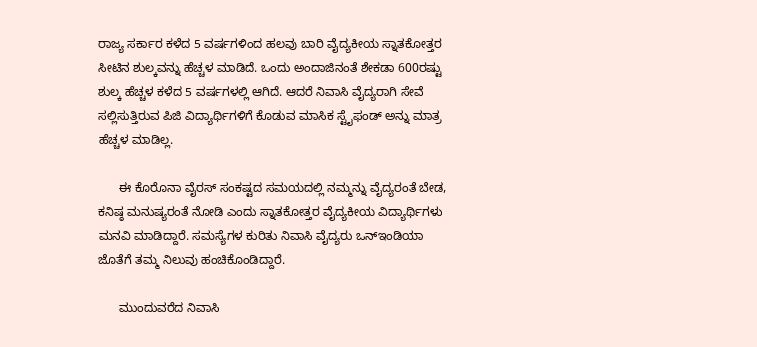ರಾಜ್ಯ ಸರ್ಕಾರ ಕಳೆದ 5 ವರ್ಷಗಳಿಂದ ಹಲವು ಬಾರಿ ವೈದ್ಯಕೀಯ ಸ್ನಾತಕೋತ್ತರ ಸೀಟಿನ ಶುಲ್ಕವನ್ನು ಹೆಚ್ಚಳ ಮಾಡಿದೆ. ಒಂದು ಅಂದಾಜಿನಂತೆ ಶೇಕಡಾ 600ರಷ್ಟು ಶುಲ್ಕ ಹೆಚ್ಚಳ ಕಳೆದ 5 ವರ್ಷಗಳಲ್ಲಿ ಆಗಿದೆ. ಆದರೆ ನಿವಾಸಿ ವೈದ್ಯರಾಗಿ ಸೇವೆ ಸಲ್ಲಿಸುತ್ತಿರುವ ಪಿಜಿ ವಿದ್ಯಾರ್ಥಿಗಳಿಗೆ ಕೊಡುವ ಮಾಸಿಕ ಸ್ಟೈಫಂಡ್‌ ಅನ್ನು ಮಾತ್ರ ಹೆಚ್ಚಳ ಮಾಡಿಲ್ಲ.

      ಈ ಕೊರೊನಾ ವೈರಸ್ ಸಂಕಷ್ಟದ ಸಮಯದಲ್ಲಿ ನಮ್ಮನ್ನು ವೈದ್ಯರಂತೆ ಬೇಡ, ಕನಿಷ್ಠ ಮನುಷ್ಯರಂತೆ ನೋಡಿ ಎಂದು ಸ್ನಾತಕೋತ್ತರ ವೈದ್ಯಕೀಯ ವಿದ್ಯಾರ್ಥಿಗಳು ಮನವಿ ಮಾಡಿದ್ದಾರೆ. ಸಮಸ್ಯೆಗಳ ಕುರಿತು ನಿವಾಸಿ ವೈದ್ಯರು ಒನ್‌ಇಂಡಿಯಾ ಜೊತೆಗೆ ತಮ್ಮ ನಿಲುವು ಹಂಚಿಕೊಂಡಿದ್ದಾರೆ.

      ಮುಂದುವರೆದ ನಿವಾಸಿ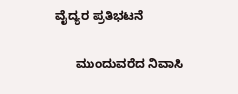ವೈದ್ಯರ ಪ್ರತಿಭಟನೆ

      ಮುಂದುವರೆದ ನಿವಾಸಿ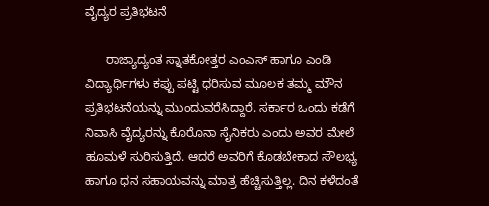ವೈದ್ಯರ ಪ್ರತಿಭಟನೆ

      ರಾಜ್ಯಾದ್ಯಂತ ಸ್ನಾತಕೋತ್ತರ ಎಂಎಸ್‌ ಹಾಗೂ ಎಂಡಿ ವಿದ್ಯಾರ್ಥಿಗಳು ಕಪ್ಪು ಪಟ್ಟಿ ಧರಿಸುವ ಮೂಲಕ ತಮ್ಮ ಮೌನ ಪ್ರತಿಭಟನೆಯನ್ನು ಮುಂದುವರೆಸಿದ್ದಾರೆ. ಸರ್ಕಾರ ಒಂದು ಕಡೆಗೆ ನಿವಾಸಿ ವೈದ್ಯರನ್ನು ಕೊರೊನಾ ಸೈನಿಕರು ಎಂದು ಅವರ ಮೇಲೆ ಹೂಮಳೆ ಸುರಿಸುತ್ತಿದೆ. ಆದರೆ ಅವರಿಗೆ ಕೊಡಬೇಕಾದ ಸೌಲಭ್ಯ ಹಾಗೂ ಧನ ಸಹಾಯವನ್ನು ಮಾತ್ರ ಹೆಚ್ಚಿಸುತ್ತಿಲ್ಲ. ದಿನ ಕಳೆದಂತೆ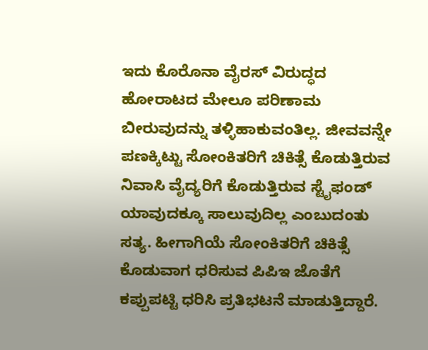ಇದು ಕೊರೊನಾ ವೈರಸ್‌ ವಿರುದ್ಧದ ಹೋರಾಟದ ಮೇಲೂ ಪರಿಣಾಮ ಬೀರುವುದನ್ನು ತಳ್ಳಿಹಾಕುವಂತಿಲ್ಲ. ಜೀವವನ್ನೇ ಪಣಕ್ಕಿಟ್ಟು ಸೋಂಕಿತರಿಗೆ ಚಿಕಿತ್ಸೆ ಕೊಡುತ್ತಿರುವ ನಿವಾಸಿ ವೈದ್ಯರಿಗೆ ಕೊಡುತ್ತಿರುವ ಸ್ಟೈಫಂಡ್ ಯಾವುದಕ್ಕೂ ಸಾಲುವುದಿಲ್ಲ ಎಂಬುದಂತು ಸತ್ಯ. ಹೀಗಾಗಿಯೆ ಸೋಂಕಿತರಿಗೆ ಚಿಕಿತ್ಸೆ ಕೊಡುವಾಗ ಧರಿಸುವ ಪಿಪಿಇ ಜೊತೆಗೆ ಕಪ್ಪುಪಟ್ಟಿ ಧರಿಸಿ ಪ್ರತಿಭಟನೆ ಮಾಡುತ್ತಿದ್ದಾರೆ.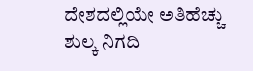ದೇಶದಲ್ಲಿಯೇ ಅತಿಹೆಚ್ಚು ಶುಲ್ಕ ನಿಗದಿ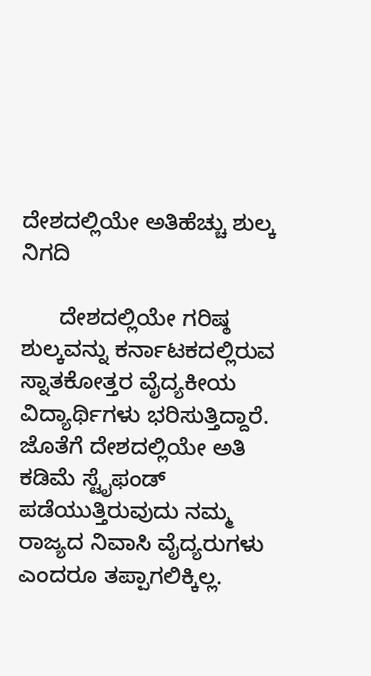ದೇಶದಲ್ಲಿಯೇ ಅತಿಹೆಚ್ಚು ಶುಲ್ಕ ನಿಗದಿ

      ದೇಶದಲ್ಲಿಯೇ ಗರಿಷ್ಠ ಶುಲ್ಕವನ್ನು ಕರ್ನಾಟಕದಲ್ಲಿರುವ ಸ್ನಾತಕೋತ್ತರ ವೈದ್ಯಕೀಯ ವಿದ್ಯಾರ್ಥಿಗಳು ಭರಿಸುತ್ತಿದ್ದಾರೆ. ಜೊತೆಗೆ ದೇಶದಲ್ಲಿಯೇ ಅತಿ ಕಡಿಮೆ ಸ್ಟೈಫಂಡ್ ಪಡೆಯುತ್ತಿರುವುದು ನಮ್ಮ ರಾಜ್ಯದ ನಿವಾಸಿ ವೈದ್ಯರುಗಳು ಎಂದರೂ ತಪ್ಪಾಗಲಿಕ್ಕಿಲ್ಲ.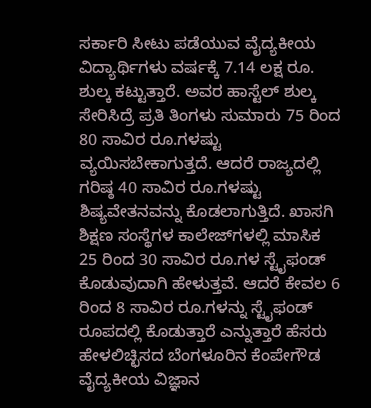ಸರ್ಕಾರಿ ಸೀಟು ಪಡೆಯುವ ವೈದ್ಯಕೀಯ ವಿದ್ಯಾರ್ಥಿಗಳು ವರ್ಷಕ್ಕೆ 7.14 ಲಕ್ಷ ರೂ. ಶುಲ್ಕ ಕಟ್ಟುತ್ತಾರೆ. ಅವರ ಹಾಸ್ಟೆಲ್ ಶುಲ್ಕ ಸೇರಿಸಿದ್ರೆ ಪ್ರತಿ ತಿಂಗಳು ಸುಮಾರು 75 ರಿಂದ 80 ಸಾವಿರ ರೂ.ಗಳಷ್ಟು ವ್ಯಯಿಸಬೇಕಾಗುತ್ತದೆ. ಆದರೆ ರಾಜ್ಯದಲ್ಲಿ ಗರಿಷ್ಠ 40 ಸಾವಿರ ರೂ.ಗಳಷ್ಟು ಶಿಷ್ಯವೇತನವನ್ನು ಕೊಡಲಾಗುತ್ತಿದೆ. ಖಾಸಗಿ ಶಿಕ್ಷಣ ಸಂಸ್ಥೆಗಳ ಕಾಲೇಜ್‌ಗಳಲ್ಲಿ ಮಾಸಿಕ 25 ರಿಂದ 30 ಸಾವಿರ ರೂ.ಗಳ ಸ್ಟೈಫಂಡ್ ಕೊಡುವುದಾಗಿ ಹೇಳುತ್ತವೆ. ಆದರೆ ಕೇವಲ 6 ರಿಂದ 8 ಸಾವಿರ ರೂ.ಗಳನ್ನು ಸ್ಟೈಫಂಡ್ ರೂಪದಲ್ಲಿ ಕೊಡುತ್ತಾರೆ ಎನ್ನುತ್ತಾರೆ ಹೆಸರು ಹೇಳಲಿಚ್ಛಿಸದ ಬೆಂಗಳೂರಿನ ಕೆಂಪೇಗೌಡ ವೈದ್ಯಕೀಯ ವಿಜ್ಞಾನ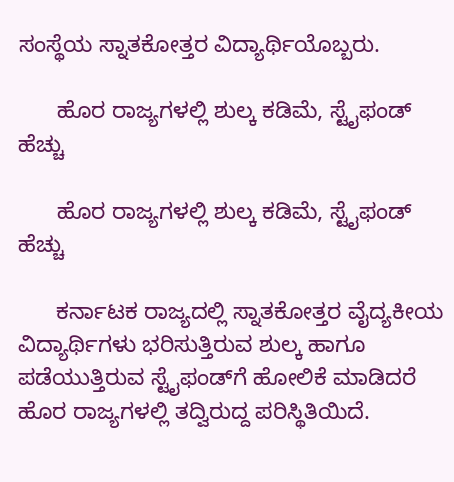ಸಂಸ್ಥೆಯ ಸ್ನಾತಕೋತ್ತರ ವಿದ್ಯಾರ್ಥಿಯೊಬ್ಬರು.

      ಹೊರ ರಾಜ್ಯಗಳಲ್ಲಿ ಶುಲ್ಕ ಕಡಿಮೆ, ಸ್ಟೈಫಂಡ್ ಹೆಚ್ಚು

      ಹೊರ ರಾಜ್ಯಗಳಲ್ಲಿ ಶುಲ್ಕ ಕಡಿಮೆ, ಸ್ಟೈಫಂಡ್ ಹೆಚ್ಚು

      ಕರ್ನಾಟಕ ರಾಜ್ಯದಲ್ಲಿ ಸ್ನಾತಕೋತ್ತರ ವೈದ್ಯಕೀಯ ವಿದ್ಯಾರ್ಥಿಗಳು ಭರಿಸುತ್ತಿರುವ ಶುಲ್ಕ ಹಾಗೂ ಪಡೆಯುತ್ತಿರುವ ಸ್ಟೈಫಂಡ್‌ಗೆ ಹೋಲಿಕೆ ಮಾಡಿದರೆ ಹೊರ ರಾಜ್ಯಗಳಲ್ಲಿ ತದ್ವಿರುದ್ದ ಪರಿಸ್ಥಿತಿಯಿದೆ.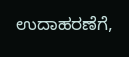ಉದಾಹರಣೆಗೆ,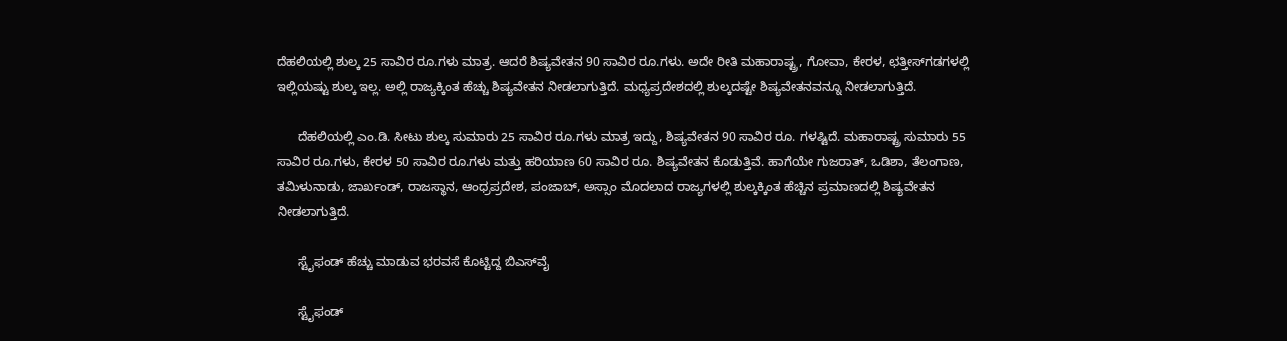ದೆಹಲಿಯಲ್ಲಿ ಶುಲ್ಕ 25 ಸಾವಿರ ರೂ.ಗಳು ಮಾತ್ರ. ಆದರೆ ಶಿಷ್ಯವೇತನ 90 ಸಾವಿರ ರೂ.ಗಳು. ಅದೇ ರೀತಿ ಮಹಾರಾಷ್ಟ್ರ, ಗೋವಾ, ಕೇರಳ, ಛತ್ತೀಸ್‌ಗಡಗಳಲ್ಲಿ ಇಲ್ಲಿಯಷ್ಟು ಶುಲ್ಕ ಇಲ್ಲ. ಅಲ್ಲಿ ರಾಜ್ಯಕ್ಕಿಂತ ಹೆಚ್ಚು ಶಿಷ್ಯವೇತನ ನೀಡಲಾಗುತ್ತಿದೆ. ಮಧ್ಯಪ್ರದೇಶದಲ್ಲಿ ಶುಲ್ಕದಷ್ಟೇ ಶಿಷ್ಯವೇತನವನ್ನೂ ನೀಡಲಾಗುತ್ತಿದೆ.

      ದೆಹಲಿಯಲ್ಲಿ ಎಂ.ಡಿ. ಸೀಟು ಶುಲ್ಕ ಸುಮಾರು 25 ಸಾವಿರ ರೂ.ಗಳು ಮಾತ್ರ ಇದ್ದು, ಶಿಷ್ಯವೇತನ 90 ಸಾವಿರ ರೂ. ಗಳಷ್ಟಿದೆ. ಮಹಾರಾಷ್ಟ್ರ ಸುಮಾರು 55 ಸಾವಿರ ರೂ.ಗಳು, ಕೇರಳ 50 ಸಾವಿರ ರೂ.ಗಳು ಮತ್ತು ಹರಿಯಾಣ 60 ಸಾವಿರ ರೂ. ಶಿಷ್ಯವೇತನ ಕೊಡುತ್ತಿವೆ. ಹಾಗೆಯೇ ಗುಜರಾತ್‌, ಒಡಿಶಾ, ತೆಲಂಗಾಣ, ತಮಿಳುನಾಡು, ಜಾರ್ಖಂಡ್, ರಾಜಸ್ಥಾನ, ಆಂಧ್ರಪ್ರದೇಶ, ಪಂಜಾಬ್‌, ಅಸ್ಸಾಂ ಮೊದಲಾದ ರಾಜ್ಯಗಳಲ್ಲಿ ಶುಲ್ಕಕ್ಕಿಂತ ಹೆಚ್ಚಿನ ಪ್ರಮಾಣದಲ್ಲಿ ಶಿಷ್ಯವೇತನ ನೀಡಲಾಗುತ್ತಿದೆ.

      ಸ್ಟೈಫಂಡ್ ಹೆಚ್ಚು ಮಾಡುವ ಭರವಸೆ ಕೊಟ್ಟಿದ್ದ ಬಿಎಸ್‌ವೈ

      ಸ್ಟೈಫಂಡ್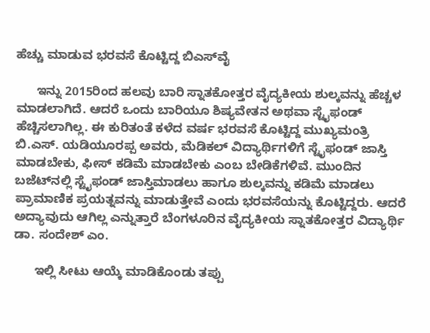ಹೆಚ್ಚು ಮಾಡುವ ಭರವಸೆ ಕೊಟ್ಟಿದ್ದ ಬಿಎಸ್‌ವೈ

      ಇನ್ನು 2015ರಿಂದ ಹಲವು ಬಾರಿ ಸ್ನಾತಕೋತ್ತರ ವೈದ್ಯಕೀಯ ಶುಲ್ಕವನ್ನು ಹೆಚ್ಚಳ ಮಾಡಲಾಗಿದೆ. ಆದರೆ ಒಂದು ಬಾರಿಯೂ ಶಿಷ್ಯವೇತನ ಅಥವಾ ಸ್ಟೈಫಂಡ್‌ ಹೆಚ್ಚಿಸಲಾಗಿಲ್ಲ. ಈ ಕುರಿತಂತೆ ಕಳೆದ ವರ್ಷ ಭರವಸೆ ಕೊಟ್ಟಿದ್ದ ಮುಖ್ಯಮಂತ್ರಿ ಬಿ.ಎಸ್. ಯಡಿಯೂರಪ್ಪ ಅವರು, ಮೆಡಿಕಲ್ ವಿದ್ಯಾರ್ಥಿಗಳಿಗೆ ಸ್ಟೈಫಂಡ್‌ ಜಾಸ್ತಿ ಮಾಡಬೇಕು, ಫೀಸ್‌ ಕಡಿಮೆ ಮಾಡಬೇಕು ಎಂಬ ಬೇಡಿಕೆಗಳಿವೆ. ಮುಂದಿನ ಬಜೆಟ್‌ನಲ್ಲಿ ಸ್ಟೈಫಂಡ್ ಜಾಸ್ತಿಮಾಡಲು ಹಾಗೂ ಶುಲ್ಕವನ್ನು ಕಡಿಮೆ ಮಾಡಲು ಪ್ರಾಮಾಣಿಕ ಪ್ರಯತ್ನವನ್ನು ಮಾಡುತ್ತೇವೆ ಎಂದು ಭರವಸೆಯನ್ನು ಕೊಟ್ಟಿದ್ದರು. ಆದರೆ ಅದ್ಯಾವುದು ಆಗಿಲ್ಲ ಎನ್ನುತ್ತಾರೆ ಬೆಂಗಳೂರಿನ ವೈದ್ಯಕೀಯ ಸ್ನಾತಕೋತ್ತರ ವಿದ್ಯಾರ್ಥಿ ಡಾ. ಸಂದೇಶ್ ಎಂ.

      ಇಲ್ಲಿ ಸೀಟು ಆಯ್ಕೆ ಮಾಡಿಕೊಂಡು ತಪ್ಪು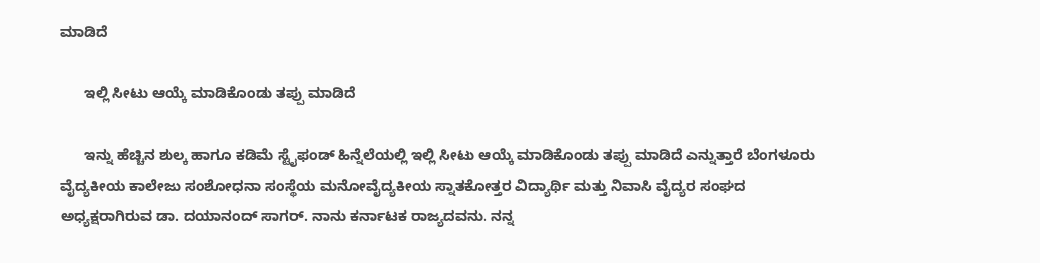ಮಾಡಿದೆ

      ಇಲ್ಲಿ ಸೀಟು ಆಯ್ಕೆ ಮಾಡಿಕೊಂಡು ತಪ್ಪು ಮಾಡಿದೆ

      ಇನ್ನು ಹೆಚ್ಚಿನ ಶುಲ್ಕ ಹಾಗೂ ಕಡಿಮೆ ಸ್ಟೈಫಂಡ್ ಹಿನ್ನೆಲೆಯಲ್ಲಿ ಇಲ್ಲಿ ಸೀಟು ಆಯ್ಕೆ ಮಾಡಿಕೊಂಡು ತಪ್ಪು ಮಾಡಿದೆ ಎನ್ನುತ್ತಾರೆ ಬೆಂಗಳೂರು ವೈದ್ಯಕೀಯ ಕಾಲೇಜು ಸಂಶೋಧನಾ ಸಂಸ್ಥೆಯ ಮನೋವೈದ್ಯಕೀಯ ಸ್ನಾತಕೋತ್ತರ ವಿದ್ಯಾರ್ಥಿ ಮತ್ತು ನಿವಾಸಿ ವೈದ್ಯರ ಸಂಘದ ಅಧ್ಯಕ್ಷರಾಗಿರುವ ಡಾ. ದಯಾನಂದ್ ಸಾಗರ್. ನಾನು ಕರ್ನಾಟಕ ರಾಜ್ಯದವನು. ನನ್ನ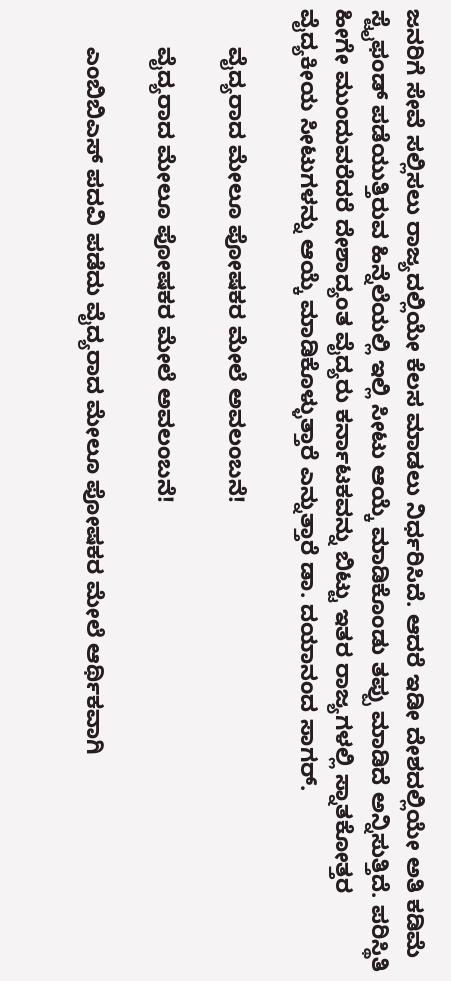ಜನರಿಗೆ ಸೇವೆ ಸಲ್ಲಿಸಲು ರಾಜ್ಯದಲ್ಲಿಯೇ ಕೆಲಸ ಮಾಡಲು ನಿರ್ಧರಿಸಿದೆ. ಆದರೆ ಇಡೀ ದೇಶದಲ್ಲಿಯೇ ಅತಿ ಕಡಿಮೆ ಸ್ಟೈಫಂಡ್ ಪಡೆಯುತ್ತಿರುವ ಹಿನ್ನೆಲೆಯಲ್ಲಿ ಇಲ್ಲಿ ಸೀಟು ಆಯ್ಕೆ ಮಾಡಿಕೊಂಡು ತಪ್ಪು ಮಾಡಿದೆ ಅನ್ನಿಸುತ್ತಿದೆ. ಪರಿಸ್ಥಿತಿ ಹೀಗೇ ಮುಂದುವರೆದರೆ ದೇಶಾದ್ಯಂತ ವೈದ್ಯರು ಕರ್ನಾಟಕವನ್ನು ಬಿಟ್ಟು ಇತರ ರಾಜ್ಯಗಳಲ್ಲಿ ಸ್ನಾತಕೋತ್ತರ ವೈದ್ಯಕೀಯ ಸೀಟುಗಳನ್ನು ಆಯ್ಕೆ ಮಾಡಿಕೊಳ್ಳುತ್ತಾರೆ ಎನ್ನುತ್ತಾರೆ ಡಾ. ದಯಾನಂದ ಸಾಗರ್.

      ವೈದ್ಯರಾದ ಮೇಲೂ ಪೋಷಕರ ಮೇಲೆ ಅವಲಂಬನೆ!

      ವೈದ್ಯರಾದ ಮೇಲೂ ಪೋಷಕರ ಮೇಲೆ ಅವಲಂಬನೆ!

      ಎಂಬಿಬಿಎಸ್ ಪದವಿ ಪಡೆದು ವೈದ್ಯರಾದ ಮೇಲೂ ಪೋಷಕರ ಮೇಲೆ ಆರ್ಥಿಕವಾಗಿ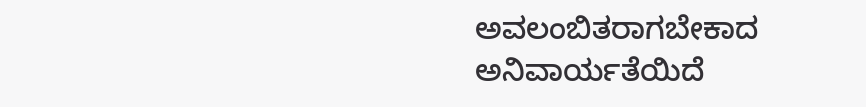ಅವಲಂಬಿತರಾಗಬೇಕಾದ ಅನಿವಾರ್ಯತೆಯಿದೆ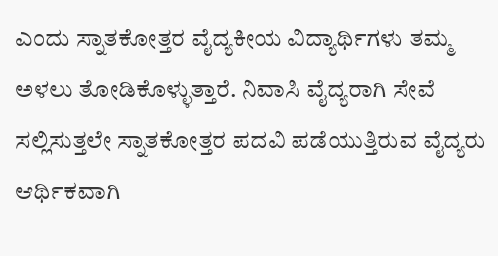ಎಂದು ಸ್ನಾತಕೋತ್ತರ ವೈದ್ಯಕೀಯ ವಿದ್ಯಾರ್ಥಿಗಳು ತಮ್ಮ ಅಳಲು ತೋಡಿಕೊಳ್ಳುತ್ತಾರೆ. ನಿವಾಸಿ ವೈದ್ಯರಾಗಿ ಸೇವೆ ಸಲ್ಲಿಸುತ್ತಲೇ ಸ್ನಾತಕೋತ್ತರ ಪದವಿ ಪಡೆಯುತ್ತಿರುವ ವೈದ್ಯರು ಆರ್ಥಿಕವಾಗಿ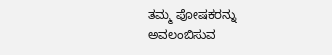ತಮ್ಮ ಪೋಷಕರನ್ನು ಅವಲಂಬಿಸುವ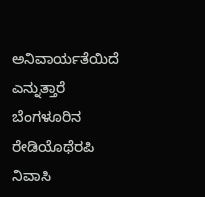ಅನಿವಾರ್ಯತೆಯಿದೆ ಎನ್ನುತ್ತಾರೆ ಬೆಂಗಳೂರಿನ ರೇಡಿಯೊಥೆರಪಿ ನಿವಾಸಿ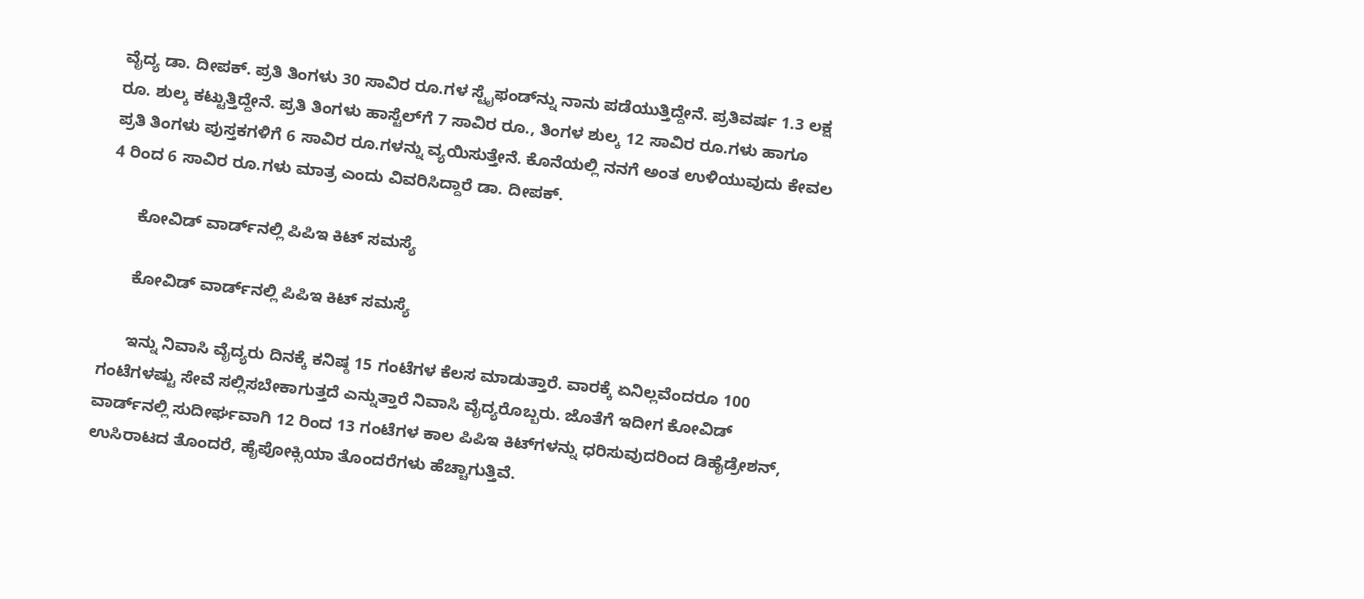ವೈದ್ಯ ಡಾ. ದೀಪಕ್. ಪ್ರತಿ ತಿಂಗಳು 30 ಸಾವಿರ ರೂ.ಗಳ ಸ್ಟೈಫಂಡ್‌ನ್ನು ನಾನು ಪಡೆಯುತ್ತಿದ್ದೇನೆ. ಪ್ರತಿವರ್ಷ 1.3 ಲಕ್ಷ ರೂ. ಶುಲ್ಕ ಕಟ್ಟುತ್ತಿದ್ದೇನೆ. ಪ್ರತಿ ತಿಂಗಳು ಹಾಸ್ಟೆಲ್‌ಗೆ 7 ಸಾವಿರ ರೂ., ತಿಂಗಳ ಶುಲ್ಕ 12 ಸಾವಿರ ರೂ.ಗಳು ಹಾಗೂ ಪ್ರತಿ ತಿಂಗಳು ಪುಸ್ತಕಗಳಿಗೆ 6 ಸಾವಿರ ರೂ.ಗಳನ್ನು ವ್ಯಯಿಸುತ್ತೇನೆ. ಕೊನೆಯಲ್ಲಿ ನನಗೆ ಅಂತ ಉಳಿಯುವುದು ಕೇವಲ 4 ರಿಂದ 6 ಸಾವಿರ ರೂ.ಗಳು ಮಾತ್ರ ಎಂದು ವಿವರಿಸಿದ್ದಾರೆ ಡಾ. ದೀಪಕ್.

      ಕೋವಿಡ್ ವಾರ್ಡ್‌ನಲ್ಲಿ ಪಿಪಿಇ ಕಿಟ್‌ ಸಮಸ್ಯೆ

      ಕೋವಿಡ್ ವಾರ್ಡ್‌ನಲ್ಲಿ ಪಿಪಿಇ ಕಿಟ್‌ ಸಮಸ್ಯೆ

      ಇನ್ನು ನಿವಾಸಿ ವೈದ್ಯರು ದಿನಕ್ಕೆ ಕನಿಷ್ಠ 15 ಗಂಟೆಗಳ ಕೆಲಸ ಮಾಡುತ್ತಾರೆ. ವಾರಕ್ಕೆ ಏನಿಲ್ಲವೆಂದರೂ 100 ಗಂಟೆಗಳಷ್ಟು ಸೇವೆ ಸಲ್ಲಿಸಬೇಕಾಗುತ್ತದೆ ಎನ್ನುತ್ತಾರೆ ನಿವಾಸಿ ವೈದ್ಯರೊಬ್ಬರು. ಜೊತೆಗೆ ಇದೀಗ ಕೋವಿಡ್ ವಾರ್ಡ್‌ನಲ್ಲಿ ಸುದೀರ್ಘವಾಗಿ 12 ರಿಂದ 13 ಗಂಟೆಗಳ ಕಾಲ ಪಿಪಿಇ ಕಿಟ್‌ಗಳನ್ನು ಧರಿಸುವುದರಿಂದ ಡಿಹೈಡ್ರೇಶನ್, ಉಸಿರಾಟದ ತೊಂದರೆ, ಹೈಪೋಕ್ಸಿಯಾ ತೊಂದರೆಗಳು ಹೆಚ್ಚಾಗುತ್ತಿವೆ.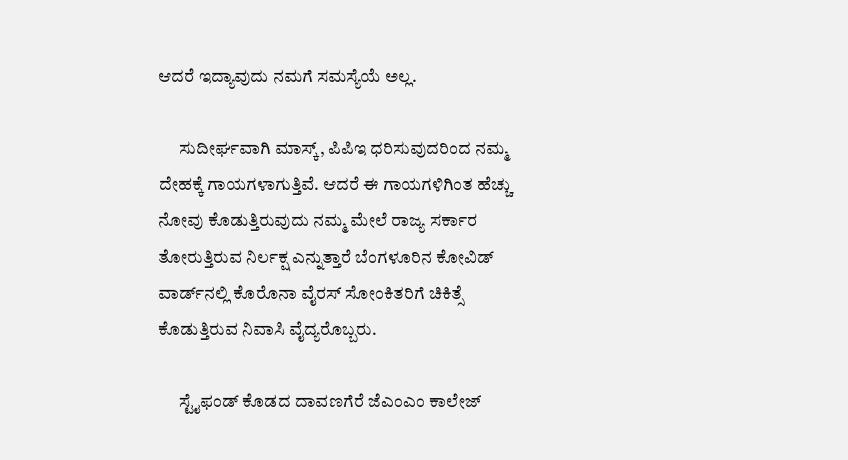ಆದರೆ ಇದ್ಯಾವುದು ನಮಗೆ ಸಮಸ್ಯೆಯೆ ಅಲ್ಲ.

      ಸುದೀರ್ಘವಾಗಿ ಮಾಸ್ಕ್, ಪಿಪಿಇ ಧರಿಸುವುದರಿಂದ ನಮ್ಮ ದೇಹಕ್ಕೆ ಗಾಯಗಳಾಗುತ್ತಿವೆ. ಆದರೆ ಈ ಗಾಯಗಳಿಗಿಂತ ಹೆಚ್ಚು ನೋವು ಕೊಡುತ್ತಿರುವುದು ನಮ್ಮ ಮೇಲೆ ರಾಜ್ಯ ಸರ್ಕಾರ ತೋರುತ್ತಿರುವ ನಿರ್ಲಕ್ಷ ಎನ್ನುತ್ತಾರೆ ಬೆಂಗಳೂರಿನ ಕೋವಿಡ್ ವಾರ್ಡ್‌ನಲ್ಲಿ ಕೊರೊನಾ ವೈರಸ್ ಸೋಂಕಿತರಿಗೆ ಚಿಕಿತ್ಸೆ ಕೊಡುತ್ತಿರುವ ನಿವಾಸಿ ವೈದ್ಯರೊಬ್ಬರು.

      ಸ್ಟೈಫಂಡ್ ಕೊಡದ ದಾವಣಗೆರೆ ಜೆಎಂಎಂ ಕಾಲೇಜ್‌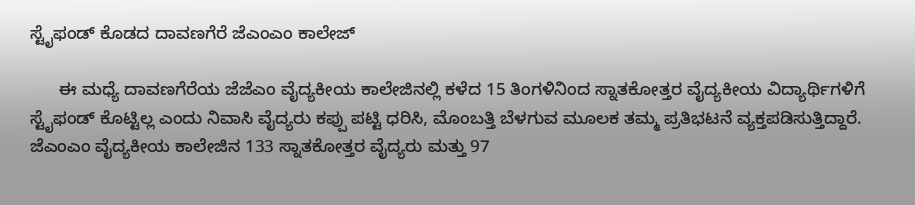ಸ್ಟೈಫಂಡ್ ಕೊಡದ ದಾವಣಗೆರೆ ಜೆಎಂಎಂ ಕಾಲೇಜ್‌

      ಈ ಮಧ್ಯೆ ದಾವಣಗೆರೆಯ ಜೆಜೆಎಂ ವೈದ್ಯಕೀಯ ಕಾಲೇಜಿನಲ್ಲಿ ಕಳೆದ 15 ತಿಂಗಳಿನಿಂದ ಸ್ನಾತಕೋತ್ತರ ವೈದ್ಯಕೀಯ ವಿದ್ಯಾರ್ಥಿಗಳಿಗೆ ಸ್ಟೈಫಂಡ್ ಕೊಟ್ಟಿಲ್ಲ ಎಂದು ನಿವಾಸಿ ವೈದ್ಯರು ಕಪ್ಪು ಪಟ್ಟಿ ಧರಿಸಿ, ಮೊಂಬತ್ತಿ ಬೆಳಗುವ ಮೂಲಕ ತಮ್ಮ ಪ್ರತಿಭಟನೆ ವ್ಯಕ್ತಪಡಿಸುತ್ತಿದ್ದಾರೆ. ಜೆಎಂಎಂ ವೈದ್ಯಕೀಯ ಕಾಲೇಜಿನ 133 ಸ್ನಾತಕೋತ್ತರ ವೈದ್ಯರು ಮತ್ತು 97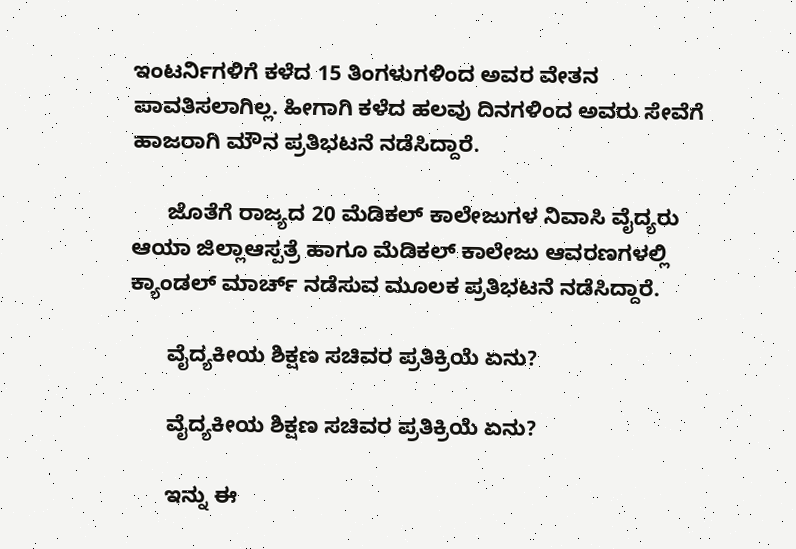ಇಂಟರ್ನಿಗಳಿಗೆ ಕಳೆದ 15 ತಿಂಗಳುಗಳಿಂದ ಅವರ ವೇತನ ಪಾವತಿಸಲಾಗಿಲ್ಲ. ಹೀಗಾಗಿ ಕಳೆದ ಹಲವು ದಿನಗಳಿಂದ ಅವರು ಸೇವೆಗೆ ಹಾಜರಾಗಿ ಮೌನ ಪ್ರತಿಭಟನೆ ನಡೆಸಿದ್ದಾರೆ.

      ಜೊತೆಗೆ ರಾಜ್ಯದ 20 ಮೆಡಿಕಲ್ ಕಾಲೇಜುಗಳ ನಿವಾಸಿ ವೈದ್ಯರು ಆಯಾ ಜಿಲ್ಲಾಆಸ್ಪತ್ರೆ ಹಾಗೂ ಮೆಡಿಕಲ್ ಕಾಲೇಜು ಆವರಣಗಳಲ್ಲಿ ಕ್ಯಾಂಡಲ್ ಮಾರ್ಚ್‌ ನಡೆಸುವ ಮೂಲಕ ಪ್ರತಿಭಟನೆ ನಡೆಸಿದ್ದಾರೆ.

      ವೈದ್ಯಕೀಯ ಶಿಕ್ಷಣ ಸಚಿವರ ಪ್ರತಿಕ್ರಿಯೆ ಏನು?

      ವೈದ್ಯಕೀಯ ಶಿಕ್ಷಣ ಸಚಿವರ ಪ್ರತಿಕ್ರಿಯೆ ಏನು?

      ಇನ್ನು ಈ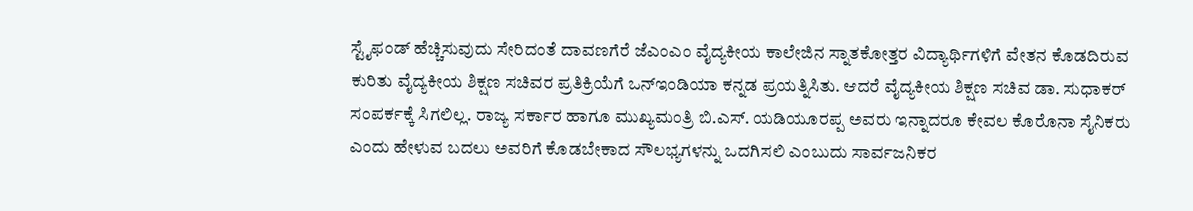ಸ್ಟೈಫಂಡ್ ಹೆಚ್ಚಿಸುವುದು ಸೇರಿದಂತೆ ದಾವಣಗೆರೆ ಜೆಎಂಎಂ ವೈದ್ಯಕೀಯ ಕಾಲೇಜಿನ ಸ್ನಾತಕೋತ್ತರ ವಿದ್ಯಾರ್ಥಿಗಳಿಗೆ ವೇತನ ಕೊಡದಿರುವ ಕುರಿತು ವೈದ್ಯಕೀಯ ಶಿಕ್ಷಣ ಸಚಿವರ ಪ್ರತಿಕ್ರಿಯೆಗೆ ಒನ್‌ಇಂಡಿಯಾ ಕನ್ನಡ ಪ್ರಯತ್ನಿಸಿತು. ಆದರೆ ವೈದ್ಯಕೀಯ ಶಿಕ್ಷಣ ಸಚಿವ ಡಾ. ಸುಧಾಕರ್ ಸಂಪರ್ಕಕ್ಕೆ ಸಿಗಲಿಲ್ಲ. ರಾಜ್ಯ ಸರ್ಕಾರ ಹಾಗೂ ಮುಖ್ಯಮಂತ್ರಿ ಬಿ.ಎಸ್. ಯಡಿಯೂರಪ್ಪ ಅವರು ಇನ್ನಾದರೂ ಕೇವಲ ಕೊರೊನಾ ಸೈನಿಕರು ಎಂದು ಹೇಳುವ ಬದಲು ಅವರಿಗೆ ಕೊಡಬೇಕಾದ ಸೌಲಭ್ಯಗಳನ್ನು ಒದಗಿಸಲಿ ಎಂಬುದು ಸಾರ್ವಜನಿಕರ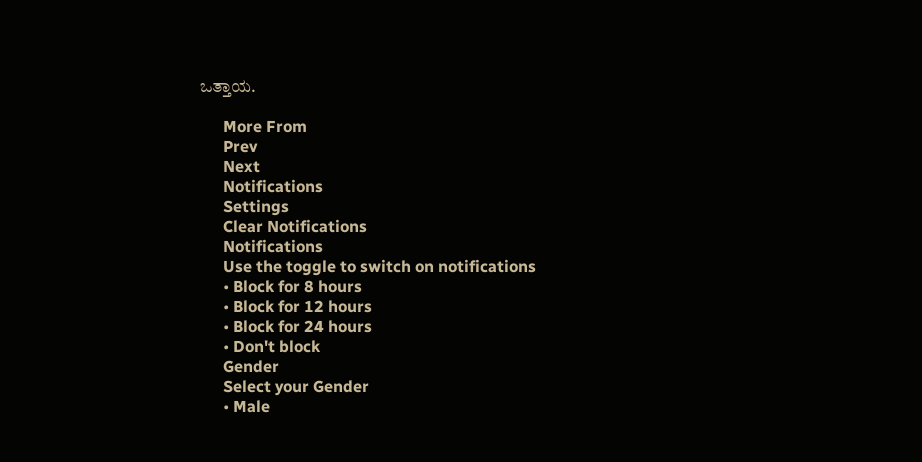ಒತ್ತಾಯ.

      More From
      Prev
      Next
      Notifications
      Settings
      Clear Notifications
      Notifications
      Use the toggle to switch on notifications
      • Block for 8 hours
      • Block for 12 hours
      • Block for 24 hours
      • Don't block
      Gender
      Select your Gender
      • Male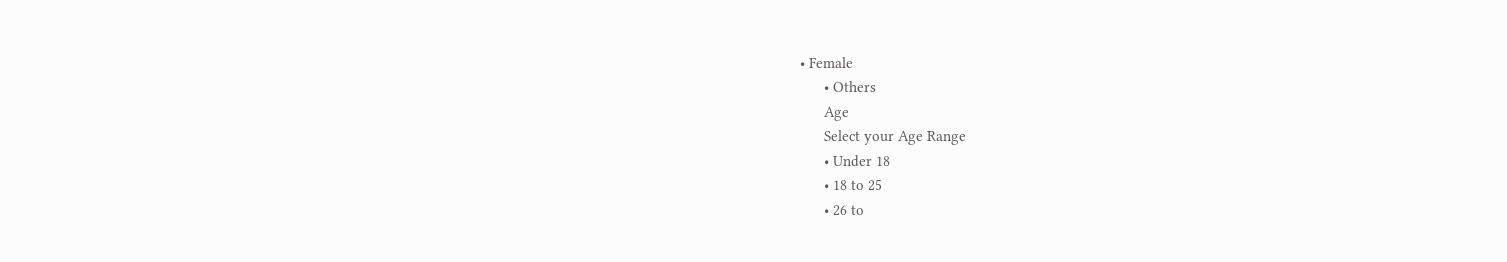• Female
      • Others
      Age
      Select your Age Range
      • Under 18
      • 18 to 25
      • 26 to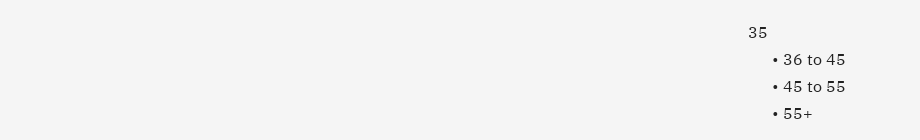35
      • 36 to 45
      • 45 to 55
      • 55+